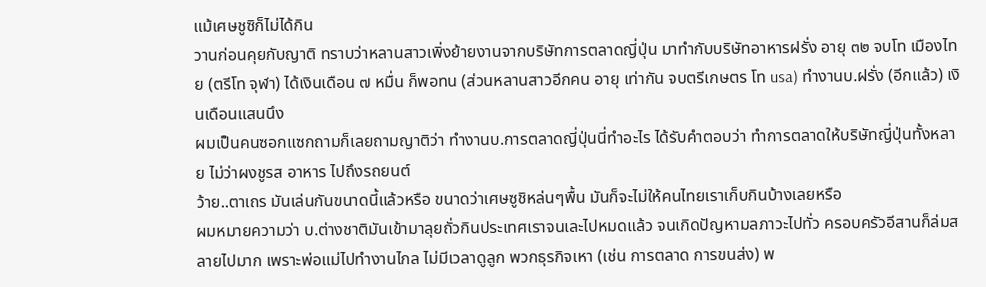แม้เศษชูซิก็ไม่ได้กิน
วานก่อนคุยกับญาติ ทราบว่าหลานสาวเพิ่งย้ายงานจากบริษัทการตลาดญี่ปุ่น มาทำกับบริษัทอาหารฝรั่ง อายุ ๓๒ จบโท เมืองไทย (ตรีโท จุฬา) ได้เงินเดือน ๗ หมื่น ก็พอทน (ส่วนหลานสาวอีกคน อายุ เท่ากัน จบตรีเกษตร โท usa) ทำงานบ.ฝรั่ง (อีกแล้ว) เงินเดือนแสนนึง
ผมเป็นคนซอกแซกถามก็เลยถามญาติว่า ทำงานบ.การตลาดญี่ปุ่นนี่ทำอะไร ได้รับคำตอบว่า ทำการตลาดให้บริษัทญี่ปุ่นทั้งหลาย ไม่ว่าผงชูรส อาหาร ไปถึงรถยนต์
ว้าย..ตาเถร มันเล่นกันขนาดนี้แล้วหรือ ขนาดว่าเศษซูชิหล่นๆพื้น มันก็จะไม่ให้คนไทยเราเก็บกินบ้างเลยหรือ
ผมหมายความว่า บ.ต่างชาติมันเข้ามาลุยถั่วกินประเทศเราจนเละไปหมดแล้ว จนเกิดปัญหามลภาวะไปทั่ว ครอบครัวอีสานก็ล่มสลายไปมาก เพราะพ่อแม่ไปทำงานไกล ไม่มีเวลาดูลูก พวกธุรกิจเหา (เช่น การตลาด การขนส่ง) พ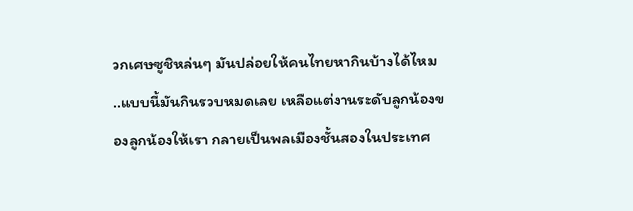วกเศษซูชิหล่นๆ มันปล่อยให้คนไทยหากินบ้างได้ไหม
..แบบนี้มันกินรวบหมดเลย เหลือแต่งานระดับลูกน้องของลูกน้องให้เรา กลายเป็นพลเมืองชั้นสองในประเทศ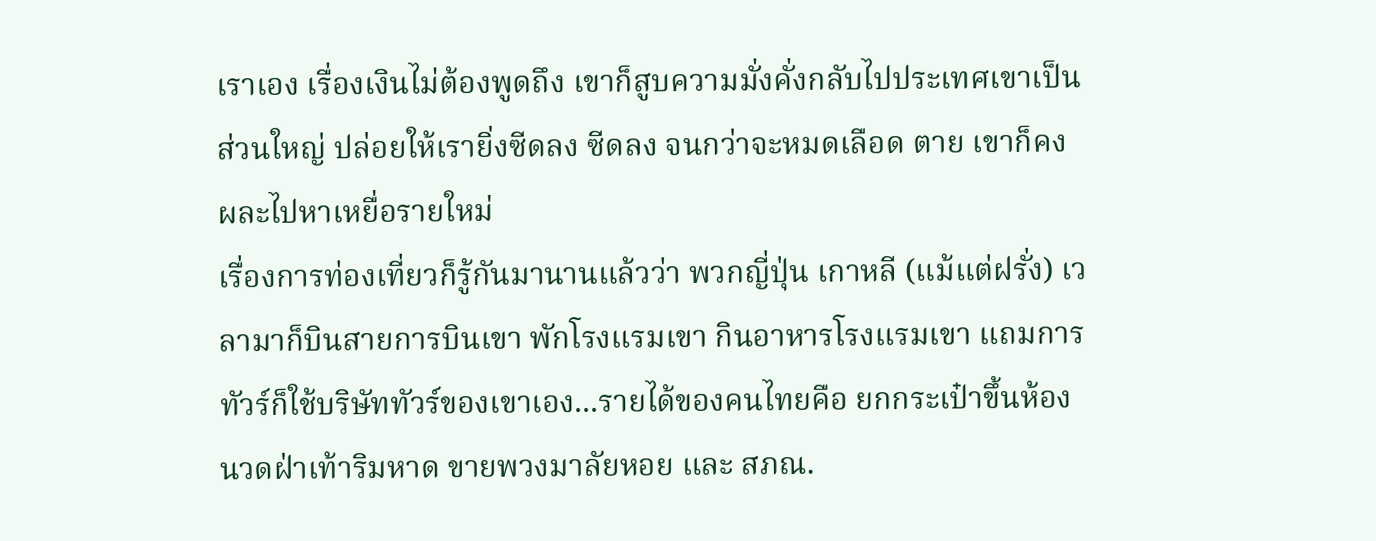เราเอง เรื่องเงินไม่ต้องพูดถึง เขาก็สูบความมั่งคั่งกลับไปประเทศเขาเป็นส่วนใหญ่ ปล่อยให้เรายิ่งซีดลง ซีดลง จนกว่าจะหมดเลือด ตาย เขาก็คงผละไปหาเหยื่อรายใหม่
เรื่องการท่องเที่ยวก็รู้กันมานานแล้วว่า พวกญี่ปุ่น เกาหลี (แม้แต่ฝรั่ง) เวลามาก็บินสายการบินเขา พักโรงแรมเขา กินอาหารโรงแรมเขา แถมการทัวร์ก็ใช้บริษัททัวร์ของเขาเอง...รายได้ของคนไทยคือ ยกกระเป๋าขึ้นห้อง นวดฝ่าเท้าริมหาด ขายพวงมาลัยหอย และ สภณ.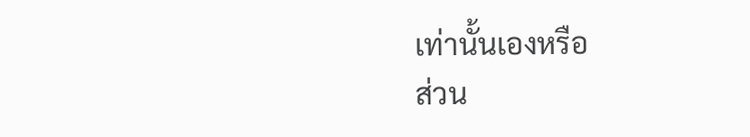เท่านั้นเองหรือ
ส่วน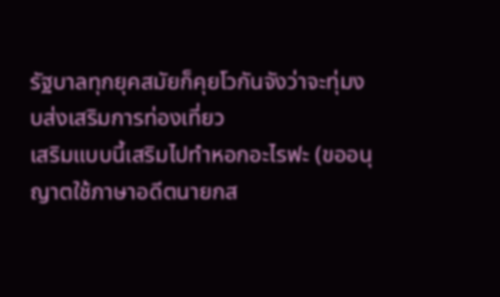รัฐบาลทุกยุคสมัยก็คุยโวกันจังว่าจะทุ่มงบส่งเสริมการท่องเที่ยว
เสริมแบบนี้เสริมไปทำหอกอะไรฟะ (ขออนุญาตใช้ภาษาอดีตนายกส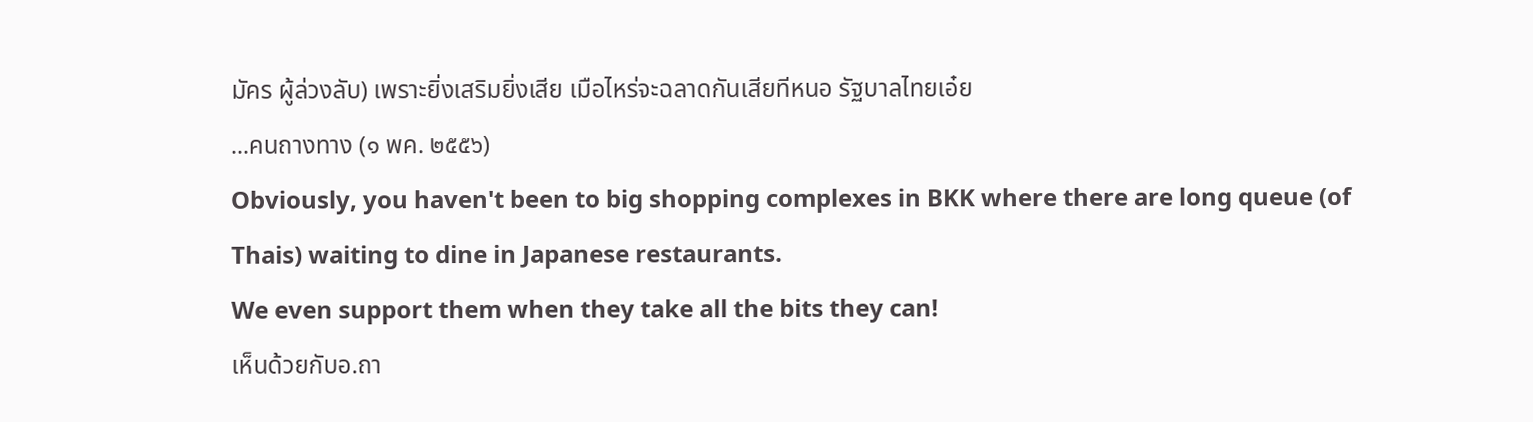มัคร ผู้ล่วงลับ) เพราะยิ่งเสริมยิ่งเสีย เมือไหร่จะฉลาดกันเสียทีหนอ รัฐบาลไทยเอ๋ย
...คนถางทาง (๑ พค. ๒๕๕๖)
Obviously, you haven't been to big shopping complexes in BKK where there are long queue (of Thais) waiting to dine in Japanese restaurants.
We even support them when they take all the bits they can!
เห็นด้วยกับอ.ถา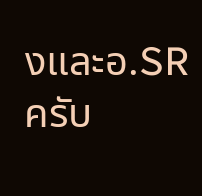งและอ.SR ครับ